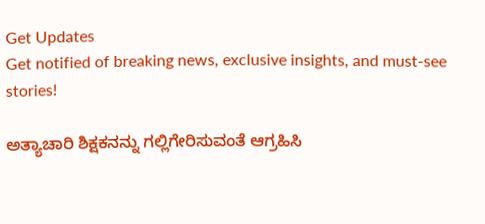Get Updates
Get notified of breaking news, exclusive insights, and must-see stories!

ಅತ್ಯಾಚಾರಿ ಶಿಕ್ಷಕನನ್ನು ಗಲ್ಲಿಗೇರಿಸುವಂತೆ ಆಗ್ರಹಿಸಿ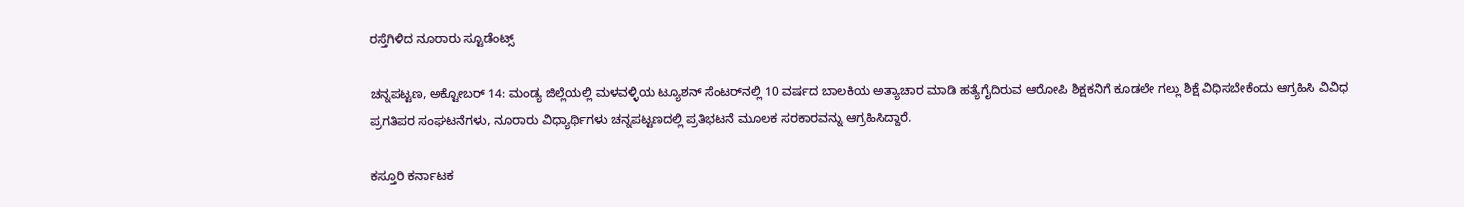ರಸ್ತೆಗಿಳಿದ ನೂರಾರು ಸ್ಟೂಡೆಂಟ್ಸ್‌

ಚನ್ನಪಟ್ಟಣ, ಅಕ್ಟೋಬರ್ 14: ಮಂಡ್ಯ ಜಿಲ್ಲೆಯಲ್ಲಿ ಮಳವಳ್ಳಿಯ ಟ್ಯೂಶನ್‌ ಸೆಂಟರ್‌ನಲ್ಲಿ 10 ವರ್ಷದ ಬಾಲಕಿಯ ಅತ್ಯಾಚಾರ ಮಾಡಿ ಹತ್ಯೆಗೈದಿರುವ ಆರೋಪಿ ಶಿಕ್ಷಕನಿಗೆ ಕೂಡಲೇ ಗಲ್ಲು ಶಿಕ್ಷೆ ವಿಧಿಸಬೇಕೆಂದು ಆಗ್ರಹಿಸಿ ವಿವಿಧ ಪ್ರಗತಿಪರ ಸಂಘಟನೆಗಳು, ನೂರಾರು ವಿಧ್ಯಾರ್ಥಿಗಳು ಚನ್ನಪಟ್ಟಣದಲ್ಲಿ ಪ್ರತಿಭಟನೆ ಮೂಲಕ ಸರಕಾರವನ್ನು ಆಗ್ರಹಿಸಿದ್ದಾರೆ.

ಕಸ್ತೂರಿ ಕರ್ನಾಟಕ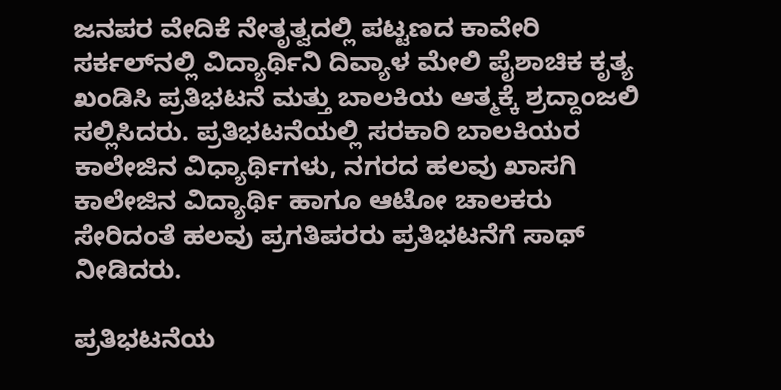ಜನಪರ ವೇದಿಕೆ ನೇತೃತ್ವದಲ್ಲಿ ಪಟ್ಟಣದ ಕಾವೇರಿ ಸರ್ಕಲ್‍ನಲ್ಲಿ ವಿದ್ಯಾರ್ಥಿನಿ ದಿವ್ಯಾಳ ಮೇಲಿ ಪೈಶಾಚಿಕ ಕೃತ್ಯ ಖಂಡಿಸಿ ಪ್ರತಿಭಟನೆ ಮತ್ತು ಬಾಲಕಿಯ ಆತ್ಮಕ್ಕೆ ಶ್ರದ್ದಾಂಜಲಿ ಸಲ್ಲಿಸಿದರು. ಪ್ರತಿಭಟನೆಯಲ್ಲಿ ಸರಕಾರಿ ಬಾಲಕಿಯರ ಕಾಲೇಜಿನ ವಿಧ್ಯಾರ್ಥಿಗಳು, ನಗರದ ಹಲವು ಖಾಸಗಿ ಕಾಲೇಜಿನ ವಿದ್ಯಾರ್ಥಿ ಹಾಗೂ ಆಟೋ ಚಾಲಕರು ಸೇರಿದಂತೆ ಹಲವು ಪ್ರಗತಿಪರರು ಪ್ರತಿಭಟನೆಗೆ ಸಾಥ್ ನೀಡಿದರು.

ಪ್ರತಿಭಟನೆಯ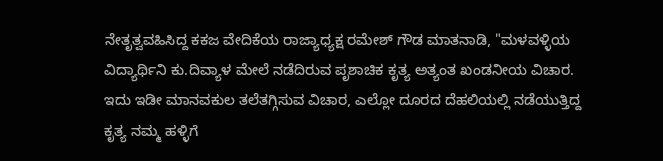ನೇತೃತ್ವವಹಿಸಿದ್ದ ಕಕಜ ವೇದಿಕೆಯ ರಾಜ್ಯಾಧ್ಯಕ್ಷ ರಮೇಶ್ ಗೌಡ ಮಾತನಾಡಿ, "ಮಳವಳ್ಳಿಯ ವಿದ್ಯಾರ್ಥಿನಿ ಕು.ದಿವ್ಯಾಳ ಮೇಲೆ ನಡೆದಿರುವ ಪೃಶಾಚಿಕ ಕೃತ್ಯ ಅತ್ಯಂತ ಖಂಡನೀಯ ವಿಚಾರ. ಇದು ಇಡೀ ಮಾನವಕುಲ ತಲೆತಗ್ಗಿಸುವ ವಿಚಾರ, ಎಲ್ಲೋ ದೂರದ ದೆಹಲಿಯಲ್ಲಿ ನಡೆಯುತ್ತಿದ್ದ ಕೃತ್ಯ ನಮ್ಮ ಹಳ್ಳಿಗೆ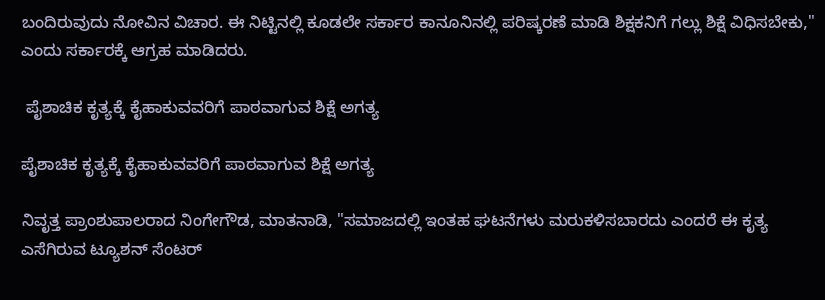ಬಂದಿರುವುದು ನೋವಿನ ವಿಚಾರ. ಈ ನಿಟ್ಟಿನಲ್ಲಿ ಕೂಡಲೇ ಸರ್ಕಾರ ಕಾನೂನಿನಲ್ಲಿ ಪರಿಷ್ಕರಣೆ ಮಾಡಿ ಶಿಕ್ಷಕನಿಗೆ ಗಲ್ಲು ಶಿಕ್ಷೆ ವಿಧಿಸಬೇಕು," ಎಂದು ಸರ್ಕಾರಕ್ಕೆ ಆಗ್ರಹ ಮಾಡಿದರು.

 ಪೈಶಾಚಿಕ ಕೃತ್ಯಕ್ಕೆ ಕೈಹಾಕುವವರಿಗೆ ಪಾಠವಾಗುವ ಶಿಕ್ಷೆ ಅಗತ್ಯ

ಪೈಶಾಚಿಕ ಕೃತ್ಯಕ್ಕೆ ಕೈಹಾಕುವವರಿಗೆ ಪಾಠವಾಗುವ ಶಿಕ್ಷೆ ಅಗತ್ಯ

ನಿವೃತ್ತ ಪ್ರಾಂಶುಪಾಲರಾದ ನಿಂಗೇಗೌಡ, ಮಾತನಾಡಿ, "ಸಮಾಜದಲ್ಲಿ ಇಂತಹ ಘಟನೆಗಳು ಮರುಕಳಿಸಬಾರದು ಎಂದರೆ ಈ ಕೃತ್ಯ ಎಸೆಗಿರುವ ಟ್ಯೂಶನ್ ಸೆಂಟರ್‌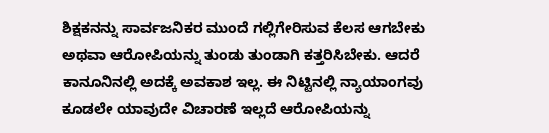ಶಿಕ್ಷಕನನ್ನು ಸಾರ್ವಜನಿಕರ ಮುಂದೆ ಗಲ್ಲಿಗೇರಿಸುವ ಕೆಲಸ ಆಗಬೇಕು ಅಥವಾ ಆರೋಪಿಯನ್ನು ತುಂಡು ತುಂಡಾಗಿ ಕತ್ತರಿಸಿಬೇಕು. ಆದರೆ ಕಾನೂನಿನಲ್ಲಿ ಅದಕ್ಕೆ ಅವಕಾಶ ಇಲ್ಲ. ಈ ನಿಟ್ಟಿನಲ್ಲಿ ನ್ಯಾಯಾಂಗವು ಕೂಡಲೇ ಯಾವುದೇ ವಿಚಾರಣೆ ಇಲ್ಲದೆ ಆರೋಪಿಯನ್ನು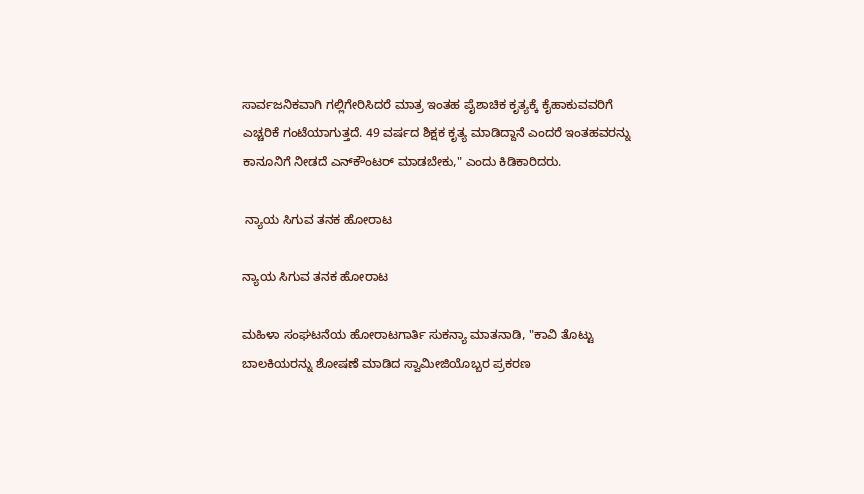ಸಾರ್ವಜನಿಕವಾಗಿ ಗಲ್ಲಿಗೇರಿಸಿದರೆ ಮಾತ್ರ ಇಂತಹ ಪೈಶಾಚಿಕ ಕೃತ್ಯಕ್ಕೆ ಕೈಹಾಕುವವರಿಗೆ ಎಚ್ಚರಿಕೆ ಗಂಟೆಯಾಗುತ್ತದೆ. 49 ವರ್ಷದ ಶಿಕ್ಷಕ ಕೃತ್ಯ ಮಾಡಿದ್ದಾನೆ ಎಂದರೆ ಇಂತಹವರನ್ನು ಕಾನೂನಿಗೆ ನೀಡದೆ ಎನ್‍ಕೌಂಟರ್ ಮಾಡಬೇಕು," ಎಂದು ಕಿಡಿಕಾರಿದರು.

 ನ್ಯಾಯ ಸಿಗುವ ತನಕ ಹೋರಾಟ

ನ್ಯಾಯ ಸಿಗುವ ತನಕ ಹೋರಾಟ

ಮಹಿಳಾ ಸಂಘಟನೆಯ ಹೋರಾಟಗಾರ್ತಿ ಸುಕನ್ಯಾ ಮಾತನಾಡಿ, "ಕಾವಿ ತೊಟ್ಟು ಬಾಲಕಿಯರನ್ನು ಶೋಷಣೆ ಮಾಡಿದ ಸ್ವಾಮೀಜಿಯೊಬ್ಬರ ಪ್ರಕರಣ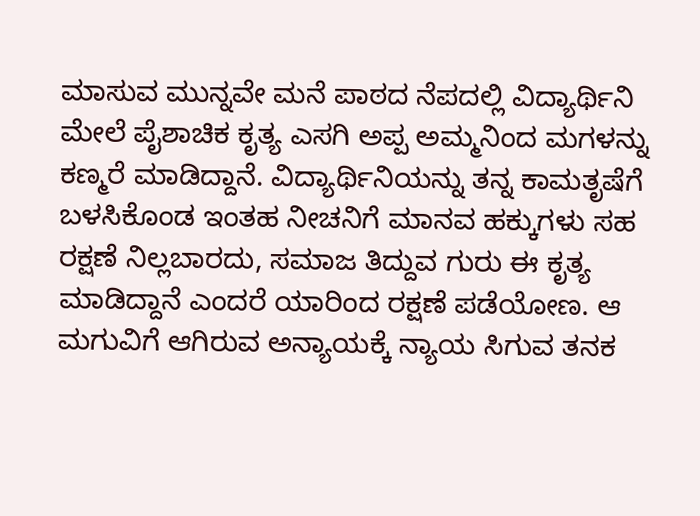ಮಾಸುವ ಮುನ್ನವೇ ಮನೆ ಪಾಠದ ನೆಪದಲ್ಲಿ ವಿದ್ಯಾರ್ಥಿನಿ ಮೇಲೆ ಪೈಶಾಚಿಕ ಕೃತ್ಯ ಎಸಗಿ ಅಪ್ಪ ಅಮ್ಮನಿಂದ ಮಗಳನ್ನು ಕಣ್ಮರೆ ಮಾಡಿದ್ದಾನೆ. ವಿದ್ಯಾರ್ಥಿನಿಯನ್ನು ತನ್ನ ಕಾಮತೃಷೆಗೆ ಬಳಸಿಕೊಂಡ ಇಂತಹ ನೀಚನಿಗೆ ಮಾನವ ಹಕ್ಕುಗಳು ಸಹ ರಕ್ಷಣೆ ನಿಲ್ಲಬಾರದು, ಸಮಾಜ ತಿದ್ದುವ ಗುರು ಈ ಕೃತ್ಯ ಮಾಡಿದ್ದಾನೆ ಎಂದರೆ ಯಾರಿಂದ ರಕ್ಷಣೆ ಪಡೆಯೋಣ. ಆ ಮಗುವಿಗೆ ಆಗಿರುವ ಅನ್ಯಾಯಕ್ಕೆ ನ್ಯಾಯ ಸಿಗುವ ತನಕ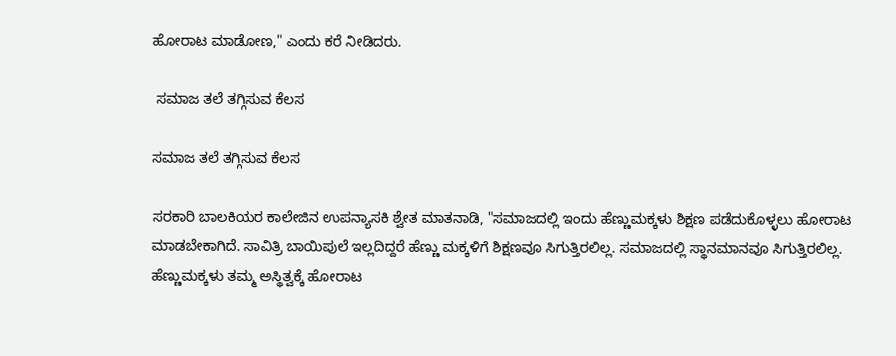ಹೋರಾಟ ಮಾಡೋಣ," ಎಂದು ಕರೆ ನೀಡಿದರು.

 ಸಮಾಜ ತಲೆ ತಗ್ಗಿಸುವ ಕೆಲಸ

ಸಮಾಜ ತಲೆ ತಗ್ಗಿಸುವ ಕೆಲಸ

ಸರಕಾರಿ ಬಾಲಕಿಯರ ಕಾಲೇಜಿನ ಉಪನ್ಯಾಸಕಿ ಶ್ವೇತ ಮಾತನಾಡಿ, "ಸಮಾಜದಲ್ಲಿ ಇಂದು ಹೆಣ್ಣುಮಕ್ಕಳು ಶಿಕ್ಷಣ ಪಡೆದುಕೊಳ್ಳಲು ಹೋರಾಟ ಮಾಡಬೇಕಾಗಿದೆ. ಸಾವಿತ್ರಿ ಬಾಯಿಪುಲೆ ಇಲ್ಲದಿದ್ದರೆ ಹೆಣ್ಣು ಮಕ್ಕಳಿಗೆ ಶಿಕ್ಷಣವೂ ಸಿಗುತ್ತಿರಲಿಲ್ಲ. ಸಮಾಜದಲ್ಲಿ ಸ್ಥಾನಮಾನವೂ ಸಿಗುತ್ತಿರಲಿಲ್ಲ. ಹೆಣ್ಣುಮಕ್ಕಳು ತಮ್ಮ ಅಸ್ಥಿತ್ವಕ್ಕೆ ಹೋರಾಟ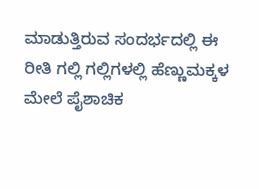ಮಾಡುತ್ತಿರುವ ಸಂದರ್ಭದಲ್ಲಿ ಈ ರೀತಿ ಗಲ್ಲಿ ಗಲ್ಲಿಗಳಲ್ಲಿ ಹೆಣ್ಣುಮಕ್ಕಳ ಮೇಲೆ ಪೈಶಾಚಿಕ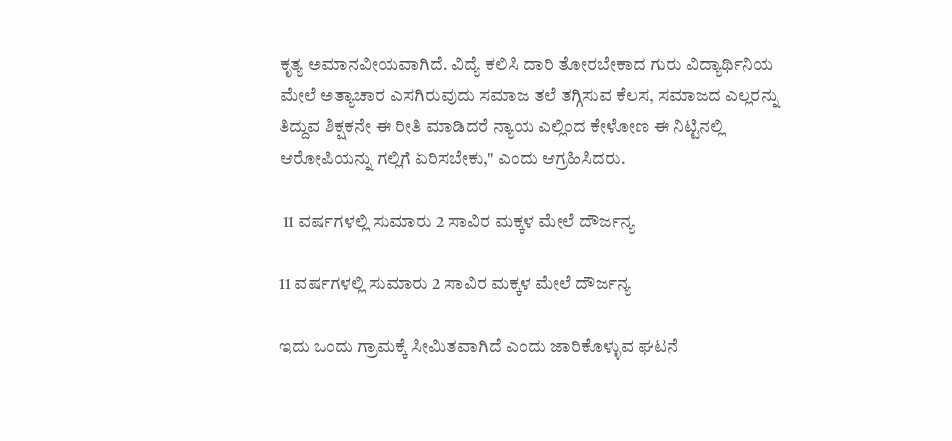ಕೃತ್ಯ ಅಮಾನವೀಯವಾಗಿದೆ. ವಿದ್ಯೆ ಕಲಿಸಿ ದಾರಿ ತೋರಬೇಕಾದ ಗುರು ವಿದ್ಯಾರ್ಥಿನಿಯ ಮೇಲೆ ಅತ್ಯಾಚಾರ ಎಸಗಿರುವುದು ಸಮಾಜ ತಲೆ ತಗ್ಗಿಸುವ ಕೆಲಸ, ಸಮಾಜದ ಎಲ್ಲರನ್ನು ತಿದ್ದುವ ಶಿಕ್ಷಕನೇ ಈ ರೀತಿ ಮಾಡಿದರೆ ನ್ಯಾಯ ಎಲ್ಲಿಂದ ಕೇಳೋಣ ಈ ನಿಟ್ಟಿನಲ್ಲಿ ಆರೋಪಿಯನ್ನು ಗಲ್ಲಿಗೆ ಏರಿಸಬೇಕು," ಎಂದು ಆಗ್ರಹಿಸಿದರು.

 11 ವರ್ಷಗಳಲ್ಲಿ ಸುಮಾರು 2 ಸಾವಿರ ಮಕ್ಕಳ ಮೇಲೆ ದೌರ್ಜನ್ಯ

11 ವರ್ಷಗಳಲ್ಲಿ ಸುಮಾರು 2 ಸಾವಿರ ಮಕ್ಕಳ ಮೇಲೆ ದೌರ್ಜನ್ಯ

ಇದು ಒಂದು ಗ್ರಾಮಕ್ಕೆ ಸೀಮಿತವಾಗಿದೆ ಎಂದು ಜಾರಿಕೊಳ್ಳುವ ಘಟನೆ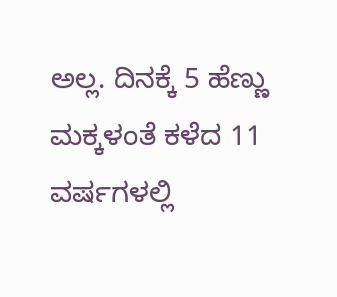ಅಲ್ಲ. ದಿನಕ್ಕೆ 5 ಹೆಣ್ಣು ಮಕ್ಕಳಂತೆ ಕಳೆದ 11 ವರ್ಷಗಳಲ್ಲಿ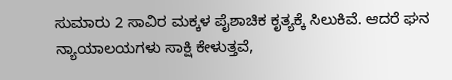ಸುಮಾರು 2 ಸಾವಿರ ಮಕ್ಕಳ ಪೈಶಾಚಿಕ ಕೃತ್ಯಕ್ಕೆ ಸಿಲುಕಿವೆ. ಆದರೆ ಘನ ನ್ಯಾಯಾಲಯಗಳು ಸಾಕ್ಷಿ ಕೇಳುತ್ತವೆ,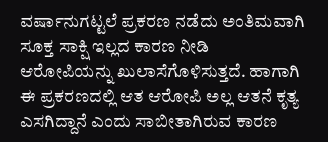ವರ್ಷಾನುಗಟ್ಟಲೆ ಪ್ರಕರಣ ನಡೆದು ಅಂತಿಮವಾಗಿ ಸೂಕ್ತ ಸಾಕ್ಷಿ ಇಲ್ಲದ ಕಾರಣ ನೀಡಿ ಆರೋಪಿಯನ್ನು ಖುಲಾಸೆಗೊಳಿಸುತ್ತದೆ. ಹಾಗಾಗಿ ಈ ಪ್ರಕರಣದಲ್ಲಿ ಆತ ಆರೋಪಿ ಅಲ್ಲ ಆತನೆ ಕೃತ್ಯ ಎಸಗಿದ್ದಾನೆ ಎಂದು ಸಾಬೀತಾಗಿರುವ ಕಾರಣ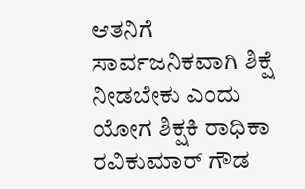ಆತನಿಗೆ ಸಾರ್ವಜನಿಕವಾಗಿ ಶಿಕ್ಷೆ ನೀಡಬೇಕು ಎಂದು ಯೋಗ ಶಿಕ್ಷಕಿ ರಾಧಿಕಾ ರವಿಕುಮಾರ್‌ ಗೌಡ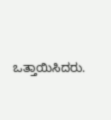ಒತ್ತಾಯಿಸಿದರು.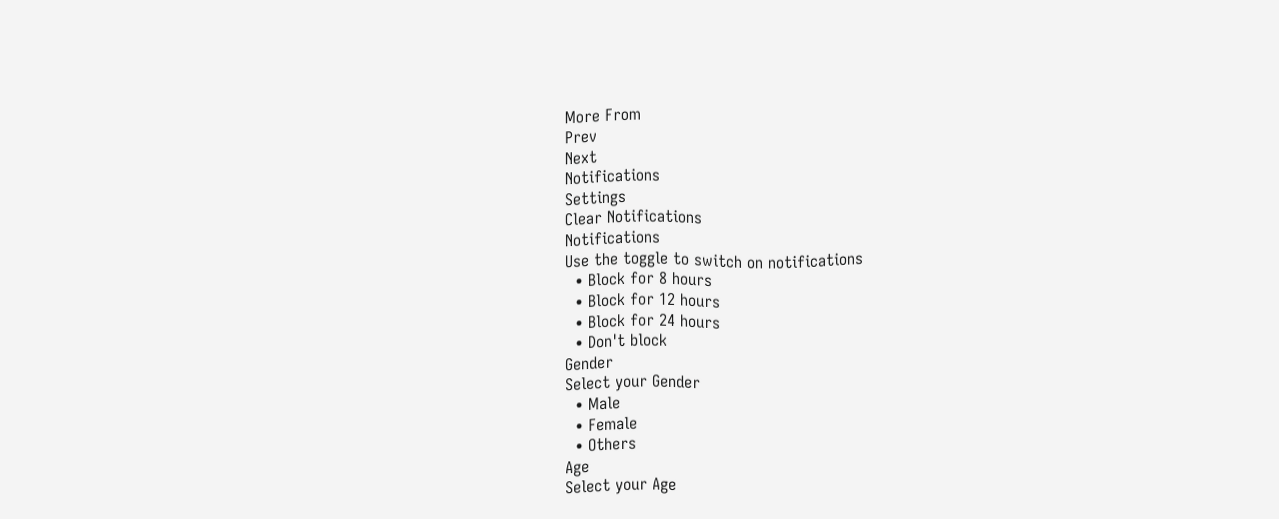More From
Prev
Next
Notifications
Settings
Clear Notifications
Notifications
Use the toggle to switch on notifications
  • Block for 8 hours
  • Block for 12 hours
  • Block for 24 hours
  • Don't block
Gender
Select your Gender
  • Male
  • Female
  • Others
Age
Select your Age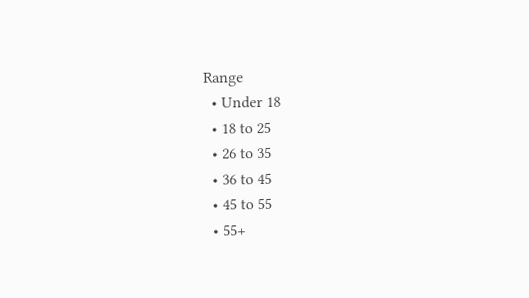Range
  • Under 18
  • 18 to 25
  • 26 to 35
  • 36 to 45
  • 45 to 55
  • 55+